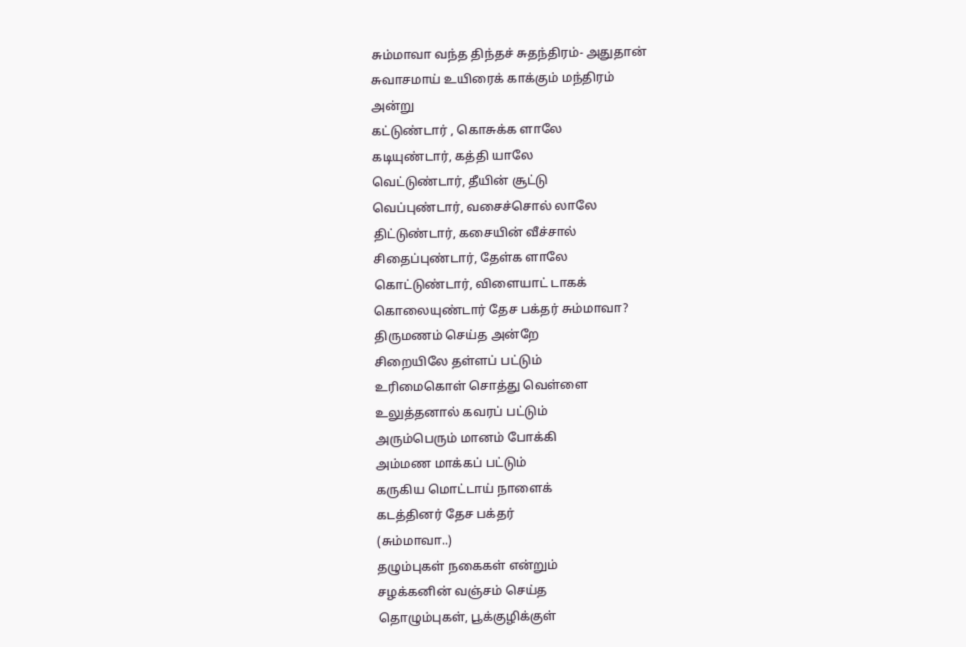சும்மாவா வந்த திந்தச் சுதந்திரம்- அதுதான்
சுவாசமாய் உயிரைக் காக்கும் மந்திரம்
அன்று
கட்டுண்டார் , கொசுக்க ளாலே
கடியுண்டார், கத்தி யாலே
வெட்டுண்டார், தீயின் சூட்டு
வெப்புண்டார், வசைச்சொல் லாலே
திட்டுண்டார், கசையின் வீச்சால்
சிதைப்புண்டார், தேள்க ளாலே
கொட்டுண்டார், விளையாட் டாகக்
கொலையுண்டார் தேச பக்தர் சும்மாவா?
திருமணம் செய்த அன்றே
சிறையிலே தள்ளப் பட்டும்
உரிமைகொள் சொத்து வெள்ளை
உலுத்தனால் கவரப் பட்டும்
அரும்பெரும் மானம் போக்கி
அம்மண மாக்கப் பட்டும்
கருகிய மொட்டாய் நாளைக்
கடத்தினர் தேச பக்தர்
(சும்மாவா..)
தழும்புகள் நகைகள் என்றும்
சழக்கனின் வஞ்சம் செய்த
தொழும்புகள், பூக்குழிக்குள்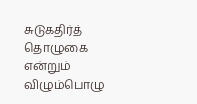சுடுகதிர்த் தொழுகை என்றும்
விழும்பொழு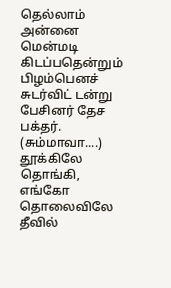தெல்லாம் அன்னை
மென்மடி கிடப்பதென்றும்
பிழம்பெனச் சுடர்விட் டன்று
பேசினர் தேச பக்தர். (சும்மாவா....)
தூக்கிலே தொங்கி, எங்கோ
தொலைவிலே தீவில்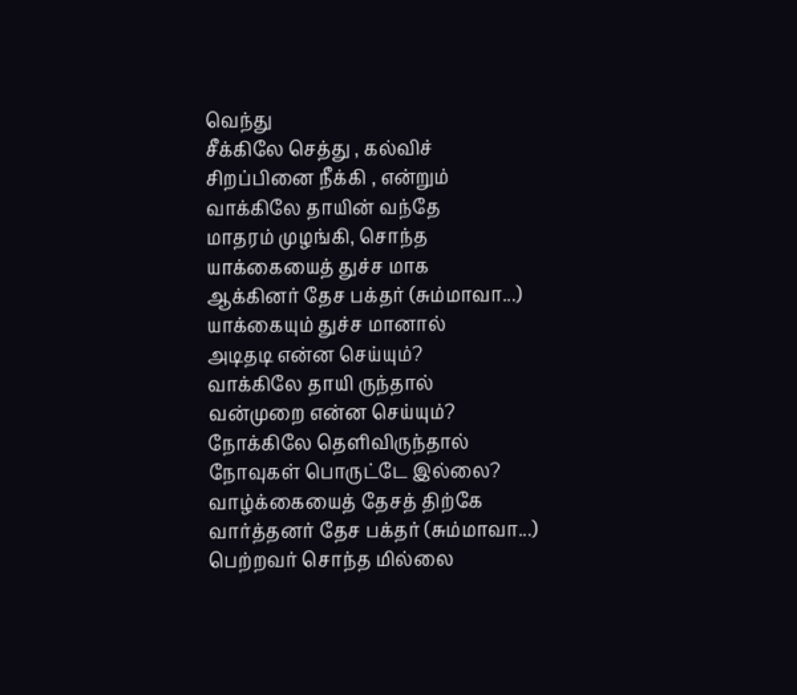வெந்து
சீக்கிலே செத்து , கல்விச்
சிறப்பினை நீக்கி , என்றும்
வாக்கிலே தாயின் வந்தே
மாதரம் முழங்கி, சொந்த
யாக்கையைத் துச்ச மாக
ஆக்கினர் தேச பக்தர் (சும்மாவா...)
யாக்கையும் துச்ச மானால்
அடிதடி என்ன செய்யும்?
வாக்கிலே தாயி ருந்தால்
வன்முறை என்ன செய்யும்?
நோக்கிலே தெளிவிருந்தால்
நோவுகள் பொருட்டே இல்லை?
வாழ்க்கையைத் தேசத் திற்கே
வார்த்தனர் தேச பக்தர் (சும்மாவா...)
பெற்றவர் சொந்த மில்லை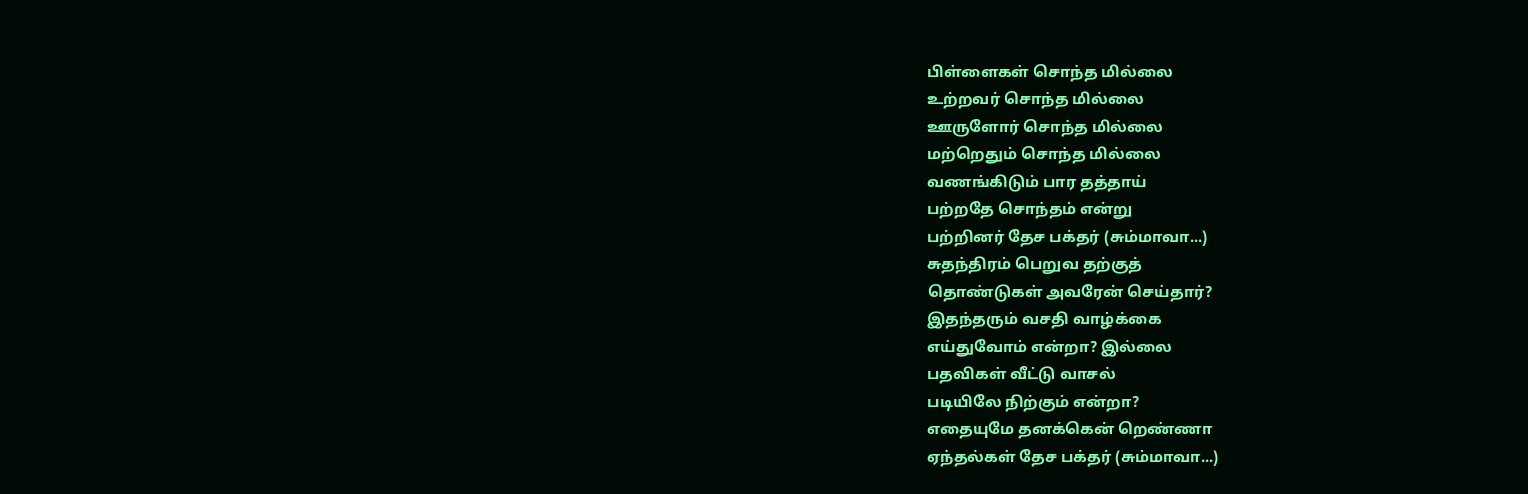பிள்ளைகள் சொந்த மில்லை
உற்றவர் சொந்த மில்லை
ஊருளோர் சொந்த மில்லை
மற்றெதும் சொந்த மில்லை
வணங்கிடும் பார தத்தாய்
பற்றதே சொந்தம் என்று
பற்றினர் தேச பக்தர் (சும்மாவா...)
சுதந்திரம் பெறுவ தற்குத்
தொண்டுகள் அவரேன் செய்தார்?
இதந்தரும் வசதி வாழ்க்கை
எய்துவோம் என்றா? இல்லை
பதவிகள் வீட்டு வாசல்
படியிலே நிற்கும் என்றா?
எதையுமே தனக்கென் றெண்ணா
ஏந்தல்கள் தேச பக்தர் (சும்மாவா...)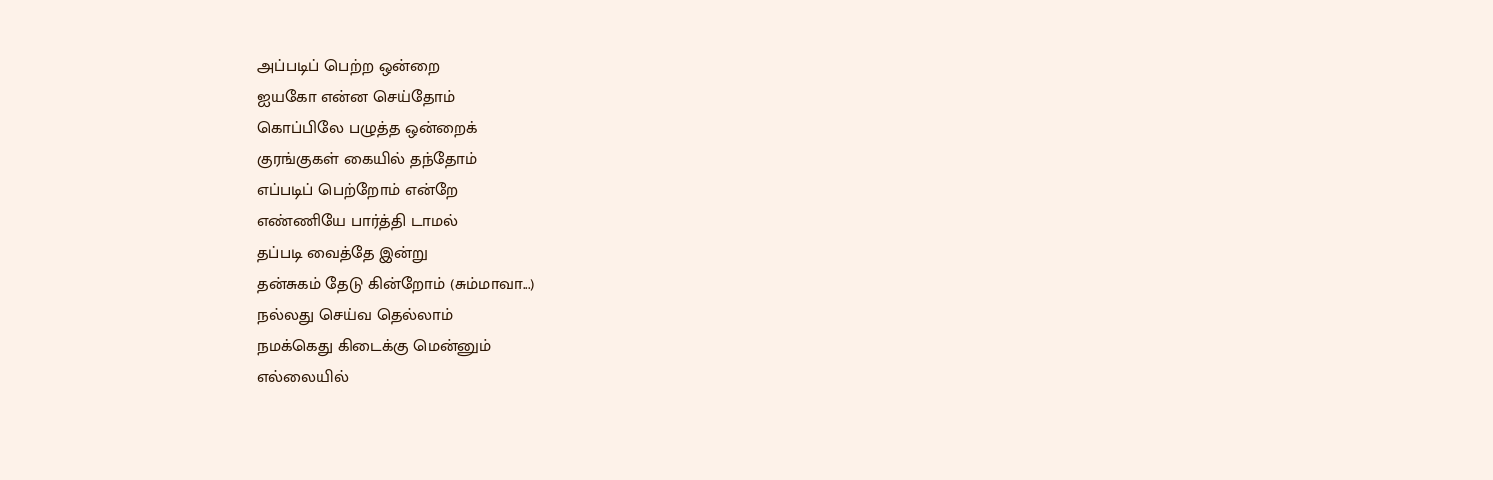அப்படிப் பெற்ற ஒன்றை
ஐயகோ என்ன செய்தோம்
கொப்பிலே பழுத்த ஒன்றைக்
குரங்குகள் கையில் தந்தோம்
எப்படிப் பெற்றோம் என்றே
எண்ணியே பார்த்தி டாமல்
தப்படி வைத்தே இன்று
தன்சுகம் தேடு கின்றோம் (சும்மாவா...)
நல்லது செய்வ தெல்லாம்
நமக்கெது கிடைக்கு மென்னும்
எல்லையில்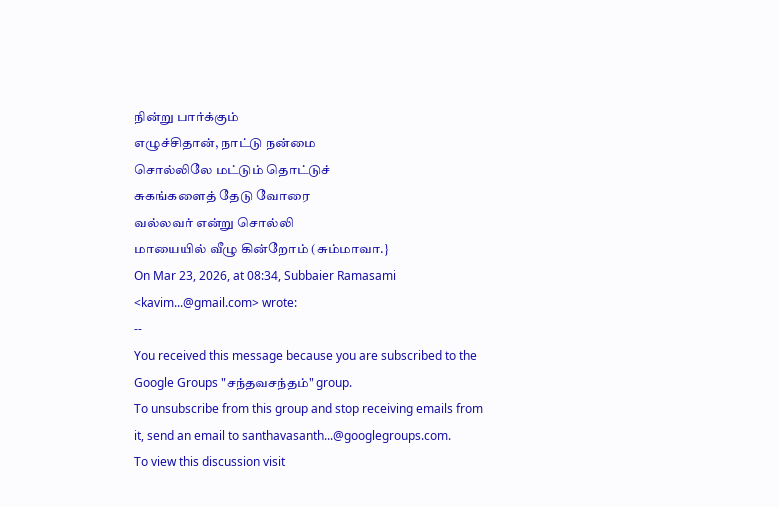நின்று பார்க்கும்
எழுச்சிதான், நாட்டு நன்மை
சொல்லிலே மட்டும் தொட்டுச்
சுகங்களைத் தேடு வோரை
வல்லவர் என்று சொல்லி
மாயையில் வீழு கின்றோம் (சும்மாவா.}
On Mar 23, 2026, at 08:34, Subbaier Ramasami <kavim...@gmail.com> wrote:
--
You received this message because you are subscribed to the Google Groups "சந்தவசந்தம்" group.
To unsubscribe from this group and stop receiving emails from it, send an email to santhavasanth...@googlegroups.com.
To view this discussion visit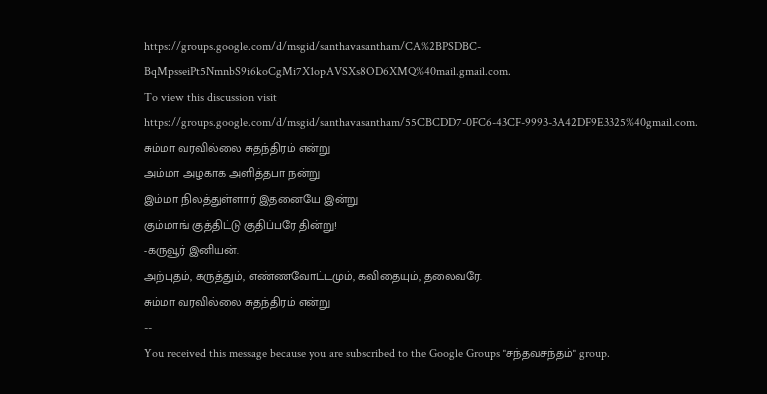https://groups.google.com/d/msgid/santhavasantham/CA%2BPSDBC-BqMpsseiPt5NmnbS9i6koCgMi7X1opAVSXs8OD6XMQ%40mail.gmail.com.
To view this discussion visit https://groups.google.com/d/msgid/santhavasantham/55CBCDD7-0FC6-43CF-9993-3A42DF9E3325%40gmail.com.
சும்மா வரவில்லை சுதந்திரம் என்று
அம்மா அழகாக அளித்தபா நன்று
இம்மா நிலத்துள்ளார் இதனையே இன்று
கும்மாங் குத்திட்டு குதிப்பரே தின்று!
-கருவூர் இனியன்.
அற்புதம், கருத்தும், எண்ணவோட்டமும், கவிதையும், தலைவரே.
சும்மா வரவில்லை சுதந்திரம் என்று
--
You received this message because you are subscribed to the Google Groups "சந்தவசந்தம்" group.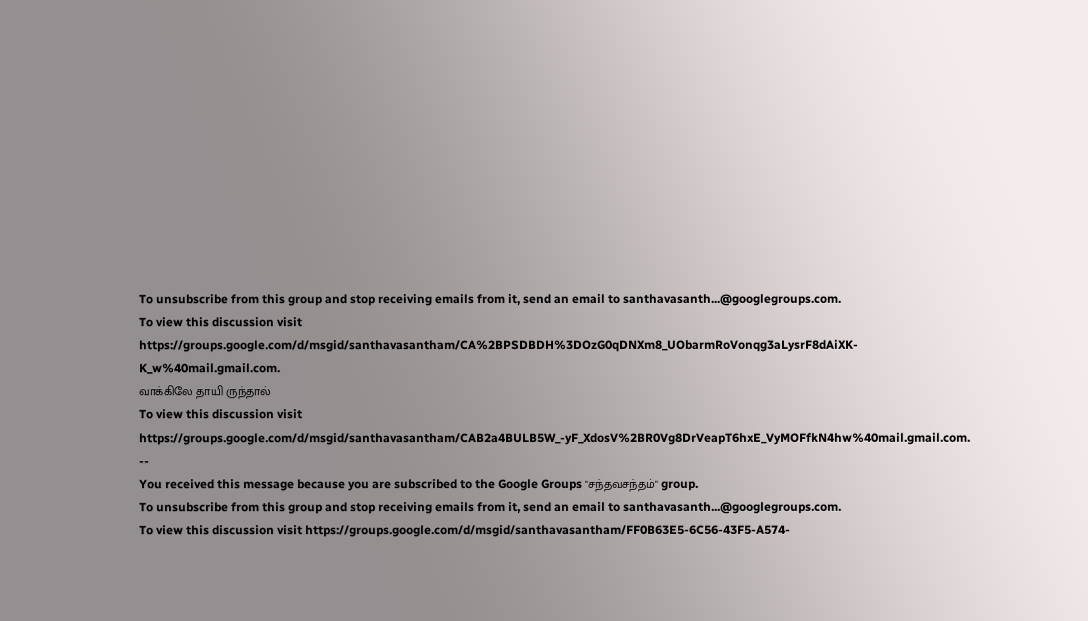To unsubscribe from this group and stop receiving emails from it, send an email to santhavasanth...@googlegroups.com.
To view this discussion visit https://groups.google.com/d/msgid/santhavasantham/CA%2BPSDBDH%3DOzG0qDNXm8_UObarmRoVonqg3aLysrF8dAiXK-K_w%40mail.gmail.com.
வாக்கிலே தாயி ருந்தால்
To view this discussion visit https://groups.google.com/d/msgid/santhavasantham/CAB2a4BULB5W_-yF_XdosV%2BR0Vg8DrVeapT6hxE_VyMOFfkN4hw%40mail.gmail.com.
--
You received this message because you are subscribed to the Google Groups "சந்தவசந்தம்" group.
To unsubscribe from this group and stop receiving emails from it, send an email to santhavasanth...@googlegroups.com.
To view this discussion visit https://groups.google.com/d/msgid/santhavasantham/FF0B63E5-6C56-43F5-A574-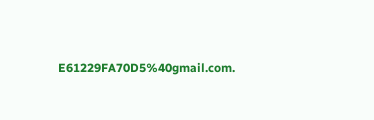E61229FA70D5%40gmail.com.